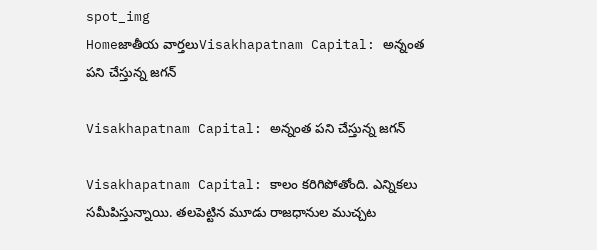spot_img
Homeజాతీయ వార్తలుVisakhapatnam Capital: అన్నంత పని చేస్తున్న జగన్

Visakhapatnam Capital: అన్నంత పని చేస్తున్న జగన్

Visakhapatnam Capital: కాలం కరిగిపోతోంది. ఎన్నికలు సమీపిస్తున్నాయి. తలపెట్టిన మూడు రాజధానుల ముచ్చట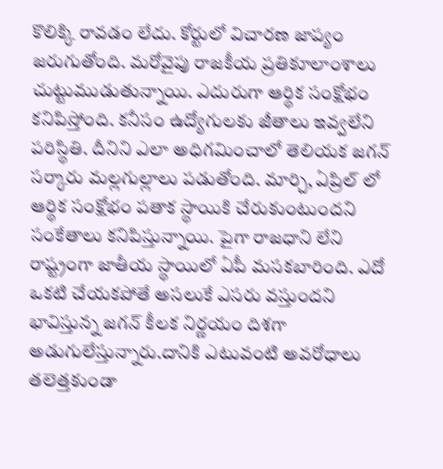కొలిక్కి రావడం లేదు. కోర్టులో విచారణ జాప్యం జరుగుతోంది. మరోవైపు రాజకీయ ప్రతికూలాంశాలు చుట్టుముడుతున్నాయి. ఎదురుగా ఆర్థిక సంక్షోభం కనిపిస్తోంది. కనీసం ఉద్యోగులకు జీతాలు ఇవ్వలేని పరిస్థితి. దీనిని ఎలా అధిగమించాలో తెలియక జగన్ సర్కారు మల్లగుల్లాలు పడుతోంది. మార్చి, ఏప్రిల్ లో ఆర్థిక సంక్షోభం పతాక స్థాయికి చేరుకుంటుందని సంకేతాలు కనిపిస్తున్నాయి. పైగా రాజధాని లేని రాష్ట్రంగా జాతీయ స్థాయిలో ఏపీ మసకబారింది. ఎదో ఒకటి చేయకపోతే అసలుకే ఎసరు వస్తుందని భావిస్తున్న జగన్ కీలక నిర్ణయం దిశగా అడుగులేస్తున్నారు.దానికి ఎటువంటి అవరోధాలు తలెత్తకుండా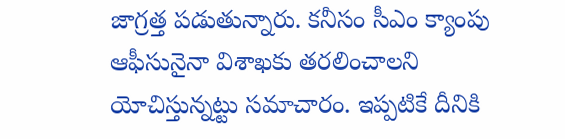జాగ్రత్త పడుతున్నారు. కనీసం సీఎం క్యాంపు ఆఫీసునైనా విశాఖకు తరలించాలని యోచిస్తున్నట్టు సమాచారం. ఇప్పటికే దీనికి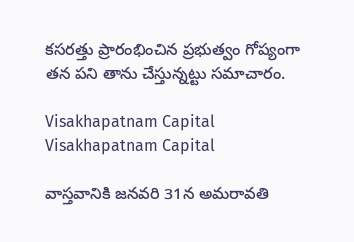కసరత్తు ప్రారంభించిన ప్రభుత్వం గోప్యంగా తన పని తాను చేస్తున్నట్టు సమాచారం.

Visakhapatnam Capital
Visakhapatnam Capital

వాస్తవానికి జనవరి 31న అమరావతి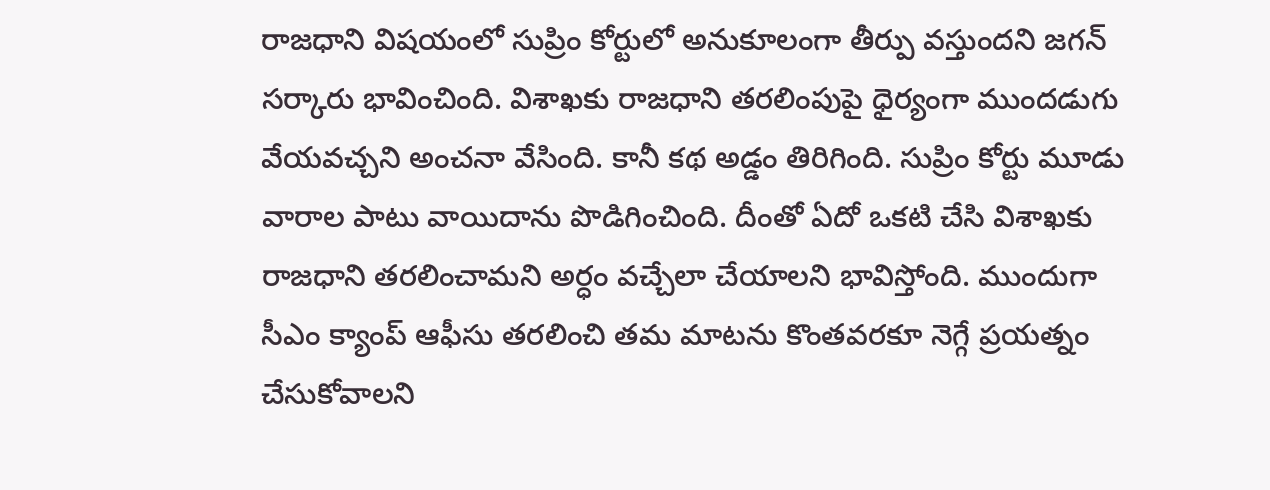రాజధాని విషయంలో సుప్రిం కోర్టులో అనుకూలంగా తీర్పు వస్తుందని జగన్ సర్కారు భావించింది. విశాఖకు రాజధాని తరలింపుపై ధైర్యంగా ముందడుగు వేయవచ్చని అంచనా వేసింది. కానీ కథ అడ్డం తిరిగింది. సుప్రిం కోర్టు మూడు వారాల పాటు వాయిదాను పొడిగించింది. దీంతో ఏదో ఒకటి చేసి విశాఖకు రాజధాని తరలించామని అర్ధం వచ్చేలా చేయాలని భావిస్తోంది. ముందుగా సీఎం క్యాంప్ ఆఫీసు తరలించి తమ మాటను కొంతవరకూ నెగ్గే ప్రయత్నం చేసుకోవాలని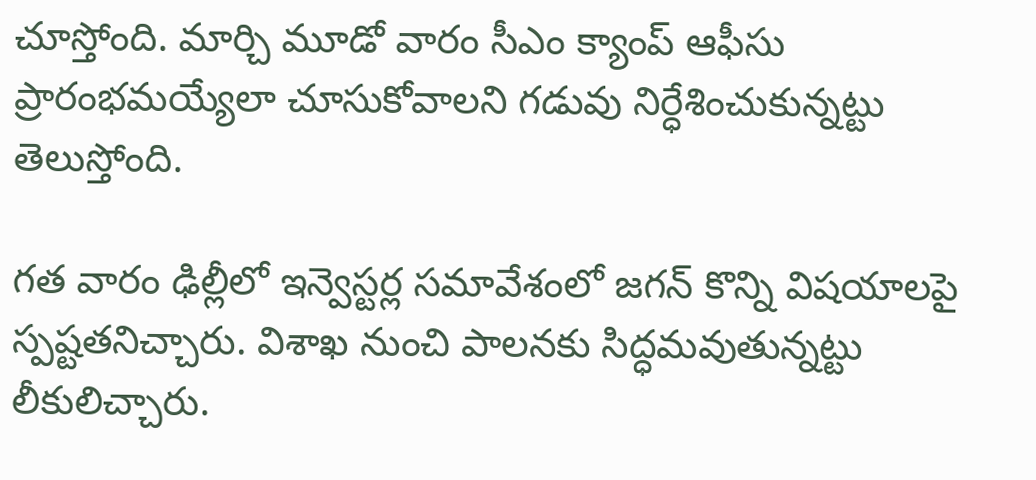చూస్తోంది. మార్చి మూడో వారం సీఎం క్యాంప్ ఆఫీసు ప్రారంభమయ్యేలా చూసుకోవాలని గడువు నిర్ధేశించుకున్నట్టు తెలుస్తోంది.

గత వారం ఢిల్లీలో ఇన్వెస్టర్ల సమావేశంలో జగన్ కొన్ని విషయాలపై స్పష్టతనిచ్చారు. విశాఖ నుంచి పాలనకు సిద్ధమవుతున్నట్టు లీకులిచ్చారు.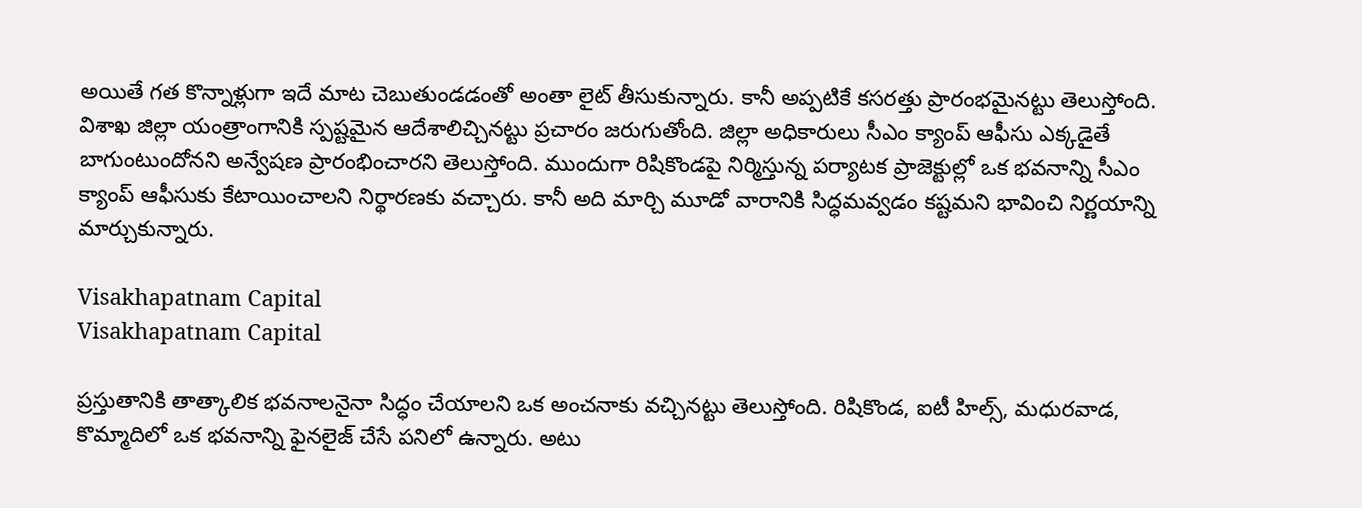అయితే గత కొన్నాళ్లుగా ఇదే మాట చెబుతుండడంతో అంతా లైట్ తీసుకున్నారు. కానీ అప్పటికే కసరత్తు ప్రారంభమైనట్టు తెలుస్తోంది. విశాఖ జిల్లా యంత్రాంగానికి స్పష్టమైన ఆదేశాలిచ్చినట్టు ప్రచారం జరుగుతోంది. జిల్లా అధికారులు సీఎం క్యాంప్ ఆఫీసు ఎక్కడైతే బాగుంటుందోనని అన్వేషణ ప్రారంభించారని తెలుస్తోంది. ముందుగా రిషికొండపై నిర్మిస్తున్న పర్యాటక ప్రాజెక్టుల్లో ఒక భవనాన్ని సీఎం క్యాంప్ ఆఫీసుకు కేటాయించాలని నిర్థారణకు వచ్చారు. కానీ అది మార్చి మూడో వారానికి సిద్ధమవ్వడం కష్టమని భావించి నిర్ణయాన్ని మార్చుకున్నారు.

Visakhapatnam Capital
Visakhapatnam Capital

ప్రస్తుతానికి తాత్కాలిక భవనాలనైనా సిద్ధం చేయాలని ఒక అంచనాకు వచ్చినట్టు తెలుస్తోంది. రిషికొండ, ఐటీ హిల్స్, మధురవాడ, కొమ్మాదిలో ఒక భవనాన్ని ఫైనలైజ్ చేసే పనిలో ఉన్నారు. అటు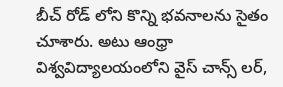బీచ్ రోడ్ లోని కొన్ని భవనాలను సైతం చూశారు. అటు ఆంధ్రా విశ్వవిద్యాలయంలోని వైస్ చాన్స్ లర్,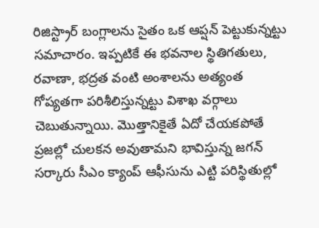రిజిస్ట్రార్ బంగ్లాలను సైతం ఒక ఆప్షన్ పెట్టుకున్నట్టు సమాచారం. ఇప్పటికే ఈ భవనాల స్థితిగతులు, రవాణా, భద్రత వంటి అంశాలను అత్యంత గోప్యతగా పరిశీలిస్తున్నట్టు విశాఖ వర్గాలు చెబుతున్నాయి. మొత్తానికైతే ఏదో చేయకపోతే ప్రజల్లో చులకన అవుతామని భావిస్తున్న జగన్ సర్కారు సీఎం క్యాంప్ ఆఫీసును ఎట్టి పరిస్థితుల్లో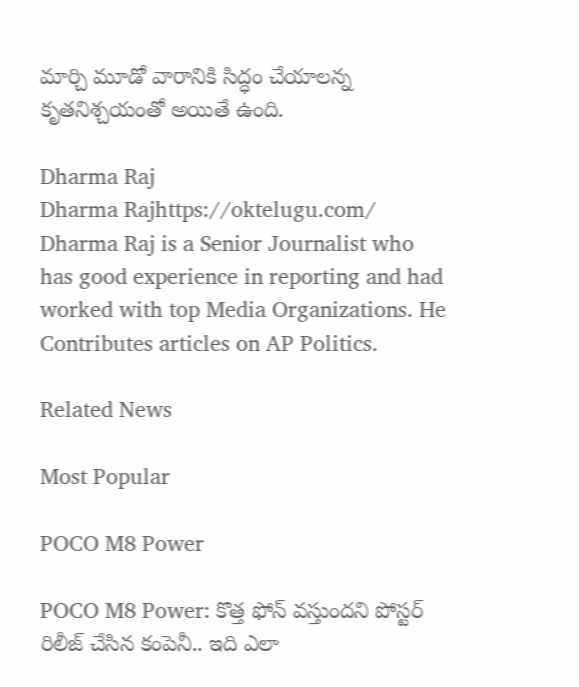మార్చి మూడో వారానికి సిద్ధం చేయాలన్న కృతనిశ్చయంతో అయితే ఉంది.

Dharma Raj
Dharma Rajhttps://oktelugu.com/
Dharma Raj is a Senior Journalist who has good experience in reporting and had worked with top Media Organizations. He Contributes articles on AP Politics.

Related News

Most Popular

POCO M8 Power

POCO M8 Power: కొత్త ఫోన్ వస్తుందని పోస్టర్ రిలీజ్ చేసిన కంపెనీ.. ఇది ఎలా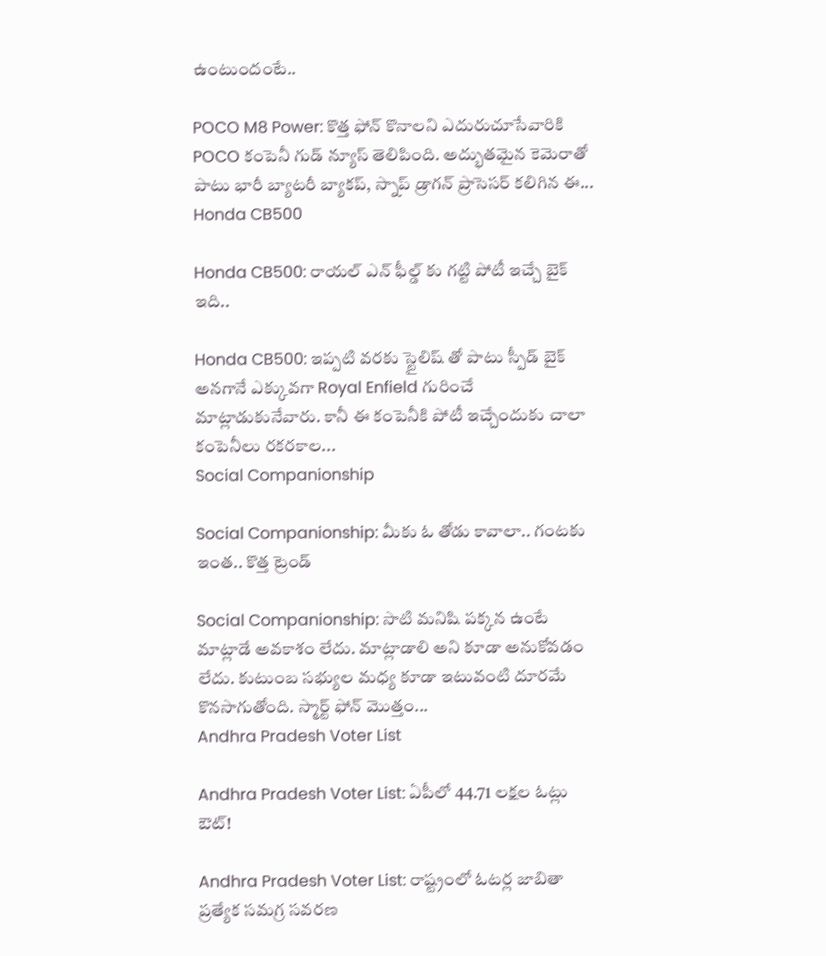ఉంటుందంటే..

POCO M8 Power: కొత్త ఫోన్ కొనాలని ఎదురుచూసేవారికి POCO కంపెనీ గుడ్ న్యూస్ తెలిపింది. అద్భుతమైన కెమెరాతో పాటు భారీ బ్యాటరీ బ్యాకప్, స్నాప్ డ్రాగన్ ప్రాసెసర్ కలిగిన ఈ...
Honda CB500

Honda CB500: రాయల్ ఎన్ ఫీల్డ్ కు గట్టి పోటీ ఇచ్చే బైక్ ఇది..

Honda CB500: ఇప్పటి వరకు స్టైలిష్ తో పాటు స్పీడ్ బైక్ అనగానే ఎక్కువగా Royal Enfield గురించే మాట్లాడుకునేవారు. కానీ ఈ కంపెనీకి పోటీ ఇచ్చేందుకు చాలా కంపెనీలు రకరకాల...
Social Companionship

Social Companionship: మీకు ఓ తోడు కావాలా.. గంటకు ఇంత.. కొత్త ట్రెండ్

Social Companionship: సాటి మనిషి పక్కన ఉంటే మాట్లాడే అవకాశం లేదు. మాట్లాడాలి అని కూడా అనుకోవడం లేదు. కుటుంబ సభ్యుల మధ్య కూడా ఇటువంటి దూరమే కొనసాగుతోంది. స్మార్ట్ ఫోన్ మొత్తం...
Andhra Pradesh Voter List

Andhra Pradesh Voter List: ఏపీలో 44.71 లక్షల ఓట్లు ఔట్!

Andhra Pradesh Voter List: రాష్ట్రంలో ఓటర్ల జాబితా ప్రత్యేక సమగ్ర సవరణ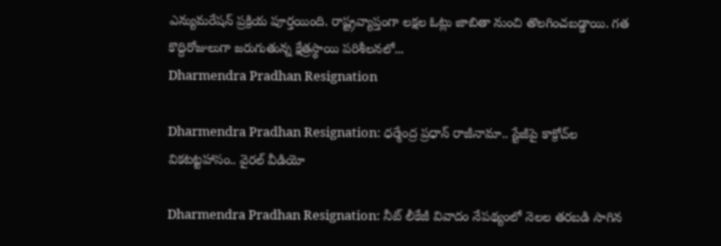ఎన్యుమరేషన్ ప్రక్రియ పూర్తయింది. రాష్ట్రవ్యాప్తంగా లక్షల ఓట్లు జాబితా నుంచి తొలగించబడ్డాయి. గత కొద్దిరోజులుగా జరుగుతున్న క్షేత్రస్థాయి పరిశీలనలో...
Dharmendra Pradhan Resignation

Dharmendra Pradhan Resignation: ధర్మేంద్ర ప్రధాన్‌ రాజీనామా.. స్టేజీపై కాక్రోచ్‌ల వికటట్టహాసం.. వైరల్‌ వీడియో

Dharmendra Pradhan Resignation: నీట్‌ లీకేజీ వివాదం నేపథ్యంలో నెలల తరబడి సాగిన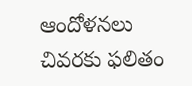ఆందోళనలు చివరకు ఫలితం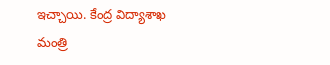ఇచ్చాయి. కేంద్ర విద్యాశాఖ మంత్రి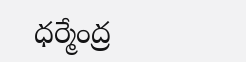ధర్మేంద్ర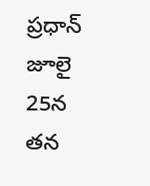ప్రధాన్‌ జూలై 25న తన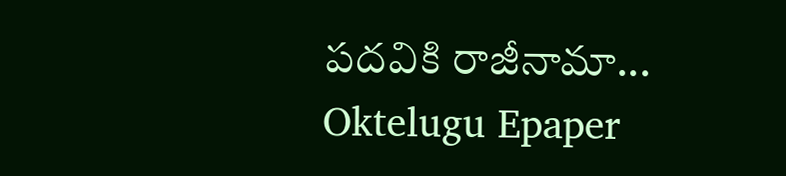పదవికి రాజీనామా...
Oktelugu Epaper